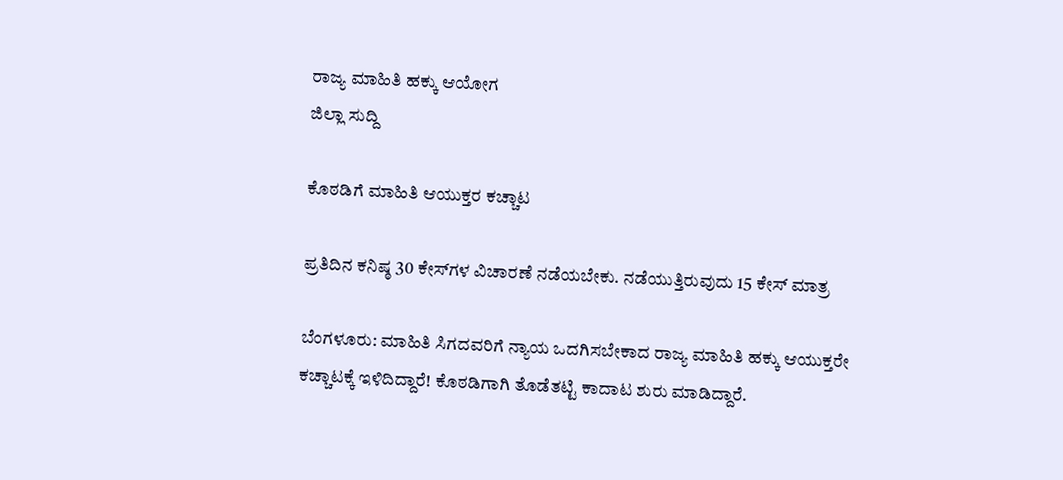ರಾಜ್ಯ ಮಾಹಿತಿ ಹಕ್ಕು ಆಯೋಗ
ಜಿಲ್ಲಾ ಸುದ್ದಿ

ಕೊಠಡಿಗೆ ಮಾಹಿತಿ ಆಯುಕ್ತರ ಕಚ್ಚಾಟ

ಪ್ರತಿದಿನ ಕನಿಷ್ಠ 30 ಕೇಸ್‌ಗಳ ವಿಚಾರಣೆ ನಡೆಯಬೇಕು. ನಡೆಯುತ್ತಿರುವುದು 15 ಕೇಸ್ ಮಾತ್ರ

ಬೆಂಗಳೂರು: ಮಾಹಿತಿ ಸಿಗದವರಿಗೆ ನ್ಯಾಯ ಒದಗಿಸಬೇಕಾದ ರಾಜ್ಯ ಮಾಹಿತಿ ಹಕ್ಕು ಆಯುಕ್ತರೇ ಕಚ್ಚಾಟಕ್ಕೆ ಇಳಿದಿದ್ದಾರೆ! ಕೊಠಡಿಗಾಗಿ ತೊಡೆತಟ್ಟಿ ಕಾದಾಟ ಶುರು ಮಾಡಿದ್ದಾರೆ.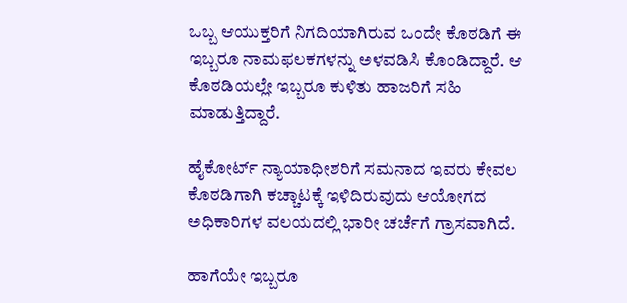ಒಬ್ಬ ಆಯುಕ್ತರಿಗೆ ನಿಗದಿಯಾಗಿರುವ ಒಂದೇ ಕೊಠಡಿಗೆ ಈ ಇಬ್ಬರೂ ನಾಮಫಲಕಗಳನ್ನು ಅಳವಡಿಸಿ ಕೊಂಡಿದ್ದಾರೆ. ಆ ಕೊಠಡಿಯಲ್ಲೇ ಇಬ್ಬರೂ ಕುಳಿತು ಹಾಜರಿಗೆ ಸಹಿ ಮಾಡುತ್ತಿದ್ದಾರೆ.

ಹೈಕೋರ್ಟ್ ನ್ಯಾಯಾಧೀಶರಿಗೆ ಸಮನಾದ ಇವರು ಕೇವಲ ಕೊಠಡಿಗಾಗಿ ಕಚ್ಚಾಟಕ್ಕೆ ಇಳಿದಿರುವುದು ಆಯೋಗದ ಅಧಿಕಾರಿಗಳ ವಲಯದಲ್ಲಿ ಭಾರೀ ಚರ್ಚೆಗೆ ಗ್ರಾಸವಾಗಿದೆ.

ಹಾಗೆಯೇ ಇಬ್ಬರೂ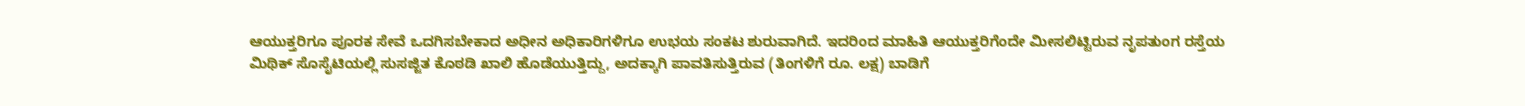ಆಯುಕ್ತರಿಗೂ ಪೂರಕ ಸೇವೆ ಒದಗಿಸಬೇಕಾದ ಅಧೀನ ಅಧಿಕಾರಿಗಳಿಗೂ ಉಭಯ ಸಂಕಟ ಶುರುವಾಗಿದೆ. ಇದರಿಂದ ಮಾಹಿತಿ ಆಯುಕ್ತರಿಗೆಂದೇ ಮೀಸಲಿಟ್ಟಿರುವ ನೃಪತುಂಗ ರಸ್ತೆಯ ಮಿಥಿಕ್ ಸೊಸೈಟಿಯಲ್ಲಿ ಸುಸಜ್ಜಿತ ಕೊಠಡಿ ಖಾಲಿ ಹೊಡೆಯುತ್ತಿದ್ದು, ಅದಕ್ಕಾಗಿ ಪಾವತಿಸುತ್ತಿರುವ (ತಿಂಗಳಿಗೆ ರೂ. ಲಕ್ಷ) ಬಾಡಿಗೆ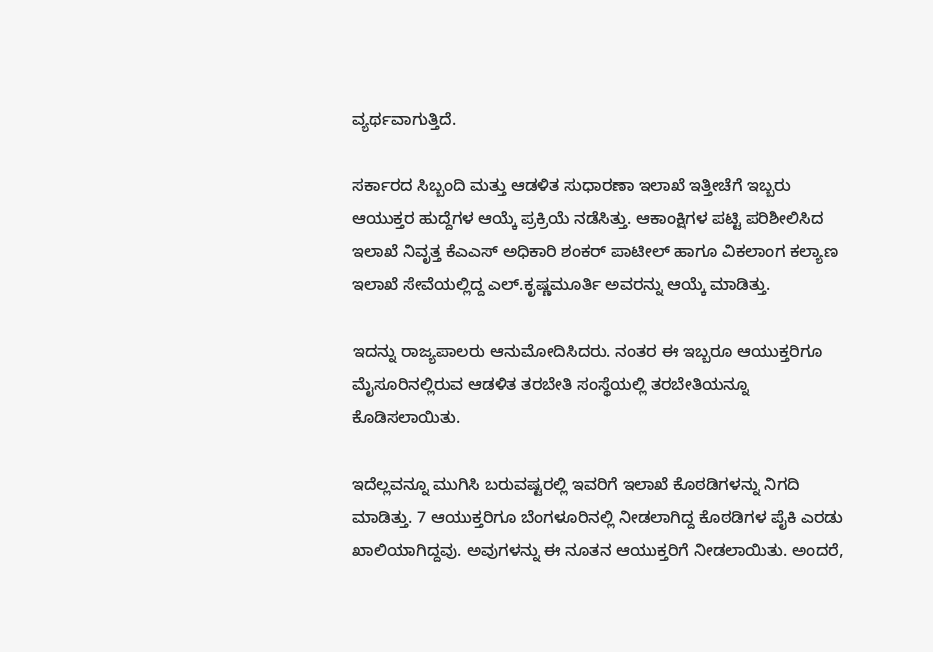ವ್ಯರ್ಥವಾಗುತ್ತಿದೆ.

ಸರ್ಕಾರದ ಸಿಬ್ಬಂದಿ ಮತ್ತು ಆಡಳಿತ ಸುಧಾರಣಾ ಇಲಾಖೆ ಇತ್ತೀಚೆಗೆ ಇಬ್ಬರು ಆಯುಕ್ತರ ಹುದ್ದೆಗಳ ಆಯ್ಕೆ ಪ್ರಕ್ರಿಯೆ ನಡೆಸಿತ್ತು. ಆಕಾಂಕ್ಷಿಗಳ ಪಟ್ಟಿ ಪರಿಶೀಲಿಸಿದ ಇಲಾಖೆ ನಿವೃತ್ತ ಕೆಎಎಸ್ ಅಧಿಕಾರಿ ಶಂಕರ್ ಪಾಟೀಲ್ ಹಾಗೂ ವಿಕಲಾಂಗ ಕಲ್ಯಾಣ ಇಲಾಖೆ ಸೇವೆಯಲ್ಲಿದ್ದ ಎಲ್.ಕೃಷ್ಣಮೂರ್ತಿ ಅವರನ್ನು ಆಯ್ಕೆ ಮಾಡಿತ್ತು.

ಇದನ್ನು ರಾಜ್ಯಪಾಲರು ಆನುಮೋದಿಸಿದರು. ನಂತರ ಈ ಇಬ್ಬರೂ ಆಯುಕ್ತರಿಗೂ ಮೈಸೂರಿನಲ್ಲಿರುವ ಆಡಳಿತ ತರಬೇತಿ ಸಂಸ್ಥೆಯಲ್ಲಿ ತರಬೇತಿಯನ್ನೂ ಕೊಡಿಸಲಾಯಿತು.

ಇದೆಲ್ಲವನ್ನೂ ಮುಗಿಸಿ ಬರುವಷ್ಟರಲ್ಲಿ ಇವರಿಗೆ ಇಲಾಖೆ ಕೊಠಡಿಗಳನ್ನು ನಿಗದಿ ಮಾಡಿತ್ತು. 7 ಆಯುಕ್ತರಿಗೂ ಬೆಂಗಳೂರಿನಲ್ಲಿ ನೀಡಲಾಗಿದ್ದ ಕೊಠಡಿಗಳ ಪೈಕಿ ಎರಡು ಖಾಲಿಯಾಗಿದ್ದವು. ಅವುಗಳನ್ನು ಈ ನೂತನ ಆಯುಕ್ತರಿಗೆ ನೀಡಲಾಯಿತು. ಅಂದರೆ,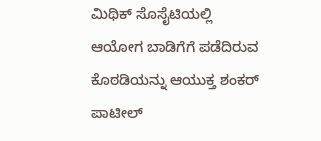ಮಿಥಿಕ್ ಸೊಸೈಟಿಯಲ್ಲಿ ಆಯೋಗ ಬಾಡಿಗೆಗೆ ಪಡೆದಿರುವ ಕೊಠಡಿಯನ್ನು ಆಯುಕ್ತ ಶಂಕರ್ ಪಾಟೀಲ್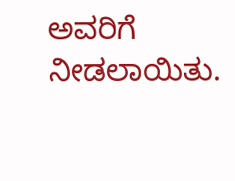ಅವರಿಗೆ ನೀಡಲಾಯಿತು.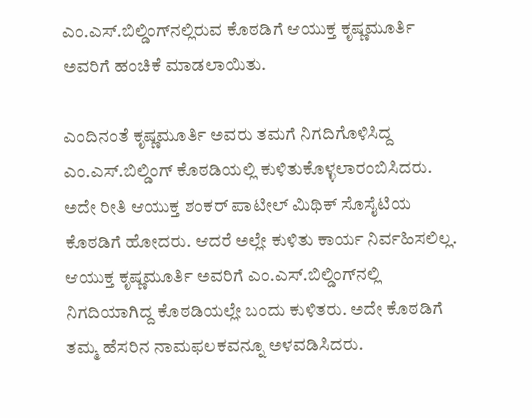ಎಂ.ಎಸ್.ಬಿಲ್ಡಿಂಗ್‌ನಲ್ಲಿರುವ ಕೊಠಡಿಗೆ ಆಯುಕ್ತ ಕೃಷ್ಣಮೂರ್ತಿ ಅವರಿಗೆ ಹಂಚಿಕೆ ಮಾಡಲಾಯಿತು.

ಎಂದಿನಂತೆ ಕೃಷ್ಣಮೂರ್ತಿ ಅವರು ತಮಗೆ ನಿಗದಿಗೊಳಿಸಿದ್ದ ಎಂ.ಎಸ್.ಬಿಲ್ಡಿಂಗ್ ಕೊಠಡಿಯಲ್ಲಿ ಕುಳಿತುಕೊಳ್ಳಲಾರಂಬಿಸಿದರು. ಅದೇ ರೀತಿ ಆಯುಕ್ತ ಶಂಕರ್ ಪಾಟೀಲ್ ಮಿಥಿಕ್ ಸೊಸೈಟಿಯ ಕೊಠಡಿಗೆ ಹೋದರು. ಆದರೆ ಅಲ್ಲೇ ಕುಳಿತು ಕಾರ್ಯ ನಿರ್ವಹಿಸಲಿಲ್ಲ. ಆಯುಕ್ತ ಕೃಷ್ಣಮೂರ್ತಿ ಅವರಿಗೆ ಎಂ.ಎಸ್.ಬಿಲ್ಡಿಂಗ್‌ನಲ್ಲಿ ನಿಗದಿಯಾಗಿದ್ದ ಕೊಠಡಿಯಲ್ಲೇ ಬಂದು ಕುಳಿತರು. ಅದೇ ಕೊಠಡಿಗೆ ತಮ್ಮ ಹೆಸರಿನ ನಾಮಫಲಕವನ್ನೂ ಅಳವಡಿಸಿದರು.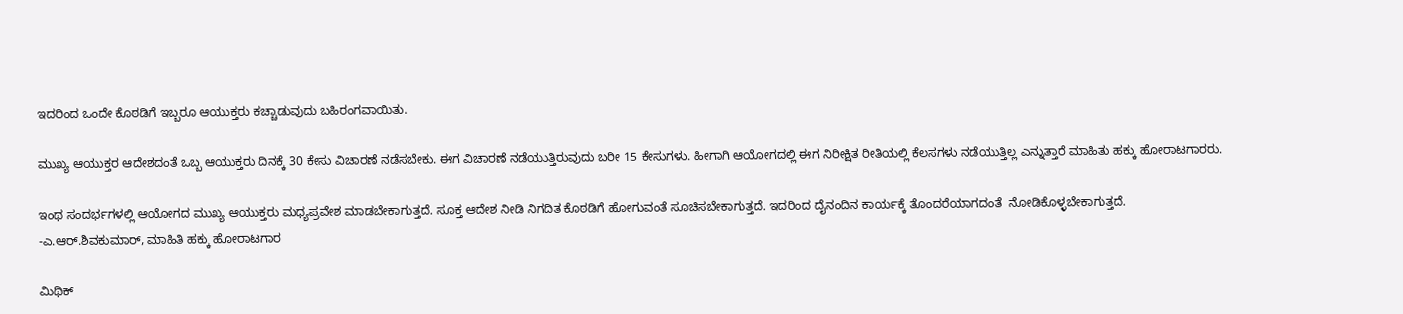ಇದರಿಂದ ಒಂದೇ ಕೊಠಡಿಗೆ ಇಬ್ಬರೂ ಆಯುಕ್ತರು ಕಚ್ಚಾಡುವುದು ಬಹಿರಂಗವಾಯಿತು.

ಮುಖ್ಯ ಆಯುಕ್ತರ ಆದೇಶದಂತೆ ಒಬ್ಬ ಆಯುಕ್ತರು ದಿನಕ್ಕೆ 30 ಕೇಸು ವಿಚಾರಣೆ ನಡೆಸಬೇಕು. ಈಗ ವಿಚಾರಣೆ ನಡೆಯುತ್ತಿರುವುದು ಬರೀ 15 ಕೇಸುಗಳು. ಹೀಗಾಗಿ ಆಯೋಗದಲ್ಲಿ ಈಗ ನಿರೀಕ್ಷಿತ ರೀತಿಯಲ್ಲಿ ಕೆಲಸಗಳು ನಡೆಯುತ್ತಿಲ್ಲ ಎನ್ನುತ್ತಾರೆ ಮಾಹಿತು ಹಕ್ಕು ಹೋರಾಟಗಾರರು.

ಇಂಥ ಸಂದರ್ಭಗಳಲ್ಲಿ ಆಯೋಗದ ಮುಖ್ಯ ಆಯುಕ್ತರು ಮಧ್ಯಪ್ರವೇಶ ಮಾಡಬೇಕಾಗುತ್ತದೆ. ಸೂಕ್ತ ಆದೇಶ ನೀಡಿ ನಿಗದಿತ ಕೊಠಡಿಗೆ ಹೋಗುವಂತೆ ಸೂಚಿಸಬೇಕಾಗುತ್ತದೆ. ಇದರಿಂದ ದೈನಂದಿನ ಕಾರ್ಯಕ್ಕೆ ತೊಂದರೆಯಾಗದಂತೆ  ನೋಡಿಕೊಳ್ಳಬೇಕಾಗುತ್ತದೆ.
-ಎ.ಆರ್.ಶಿವಕುಮಾರ್, ಮಾಹಿತಿ ಹಕ್ಕು ಹೋರಾಟಗಾರ

ಮಿಥಿಕ್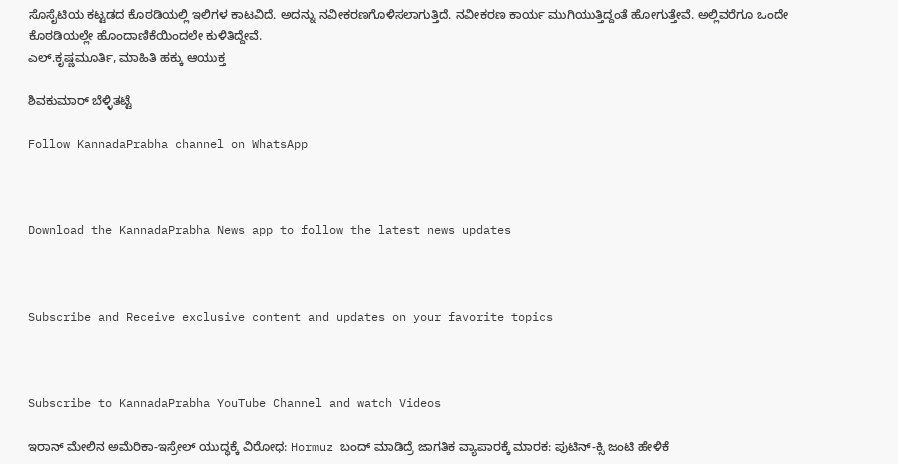ಸೊಸೈಟಿಯ ಕಟ್ಟಡದ ಕೊಠಡಿಯಲ್ಲಿ ಇಲಿಗಳ ಕಾಟವಿದೆ. ಅದನ್ನು ನವೀಕರಣಗೊಳಿಸಲಾಗುತ್ತಿದೆ. ನವೀಕರಣ ಕಾರ್ಯ ಮುಗಿಯುತ್ತಿದ್ದಂತೆ ಹೋಗುತ್ತೇವೆ. ಅಲ್ಲಿವರೆಗೂ ಒಂದೇ ಕೊಠಡಿಯಲ್ಲೇ ಹೊಂದಾಣಿಕೆಯಿಂದಲೇ ಕುಳಿತಿದ್ದೇವೆ.
ಎಲ್.ಕೃಷ್ಣಮೂರ್ತಿ, ಮಾಹಿತಿ ಹಕ್ಕು ಆಯುಕ್ತ

ಶಿವಕುಮಾರ್ ಬೆಳ್ಳಿತಟ್ಟೆ

Follow KannadaPrabha channel on WhatsApp



Download the KannadaPrabha News app to follow the latest news updates



Subscribe and Receive exclusive content and updates on your favorite topics



Subscribe to KannadaPrabha YouTube Channel and watch Videos

ಇರಾನ್ ಮೇಲಿನ ಅಮೆರಿಕಾ-ಇಸ್ರೇಲ್‌ ಯುದ್ಧಕ್ಕೆ ವಿರೋಧ: Hormuz ಬಂದ್ ಮಾಡಿದ್ರೆ ಜಾಗತಿಕ ವ್ಯಾಪಾರಕ್ಕೆ ಮಾರಕ: ಪುಟಿನ್-ಕ್ಸಿ ಜಂಟಿ ಹೇಳಿಕೆ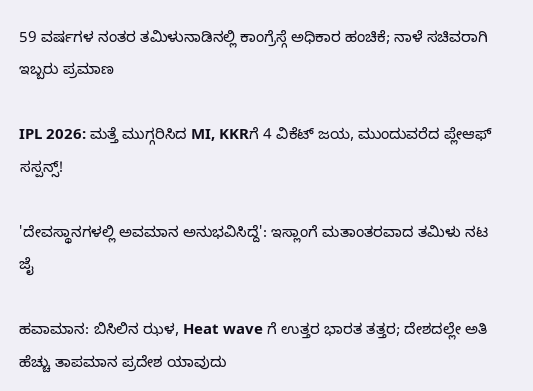59 ವರ್ಷಗಳ ನಂತರ ತಮಿಳುನಾಡಿನಲ್ಲಿ ಕಾಂಗ್ರೆಸ್ಗೆ ಅಧಿಕಾರ ಹಂಚಿಕೆ; ನಾಳೆ ಸಚಿವರಾಗಿ ಇಬ್ಬರು ಪ್ರಮಾಣ

IPL 2026: ಮತ್ತೆ ಮುಗ್ಗರಿಸಿದ MI, KKRಗೆ 4 ವಿಕೆಟ್ ಜಯ, ಮುಂದುವರೆದ ಪ್ಲೇಆಫ್ ಸಸ್ಪನ್ಸ್!

'ದೇವಸ್ಥಾನಗಳಲ್ಲಿ ಅವಮಾನ ಅನುಭವಿಸಿದ್ದೆ': ಇಸ್ಲಾಂಗೆ ಮತಾಂತರವಾದ ತಮಿಳು ನಟ ಜೈ

ಹವಾಮಾನ: ಬಿಸಿಲಿನ ಝಳ, Heat wave ಗೆ ಉತ್ತರ ಭಾರತ ತತ್ತರ; ದೇಶದಲ್ಲೇ ಅತಿ ಹೆಚ್ಚು ತಾಪಮಾನ ಪ್ರದೇಶ ಯಾವುದು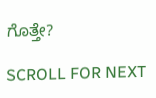ಗೊತ್ತೇ?

SCROLL FOR NEXT